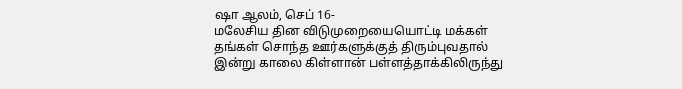ஷா ஆலம், செப் 16-
மலேசிய தின விடுமுறையையொட்டி மக்கள் தங்கள் சொந்த ஊர்களுக்குத் திரும்புவதால் இன்று காலை கிள்ளான் பள்ளத்தாக்கிலிருந்து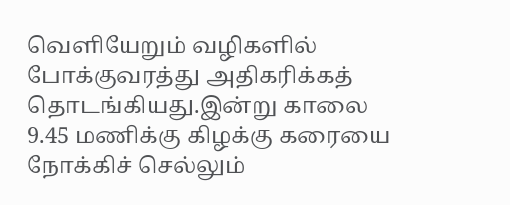வெளியேறும் வழிகளில் போக்குவரத்து அதிகரிக்கத் தொடங்கியது.இன்று காலை 9.45 மணிக்கு கிழக்கு கரையை நோக்கிச் செல்லும்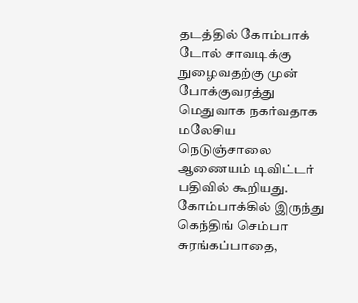தடத்தில் கோம்பாக் டோல் சாவடிக்கு நுழைவதற்கு முன் போக்குவரத்து மெதுவாக நகர்வதாக மலேசிய நெடுஞ்சாலை ஆணையம் டிவிட்டர் பதிவில் கூறியது.
கோம்பாக்கில் இருந்து கெந்திங் செம்பா சுரங்கப்பாதை,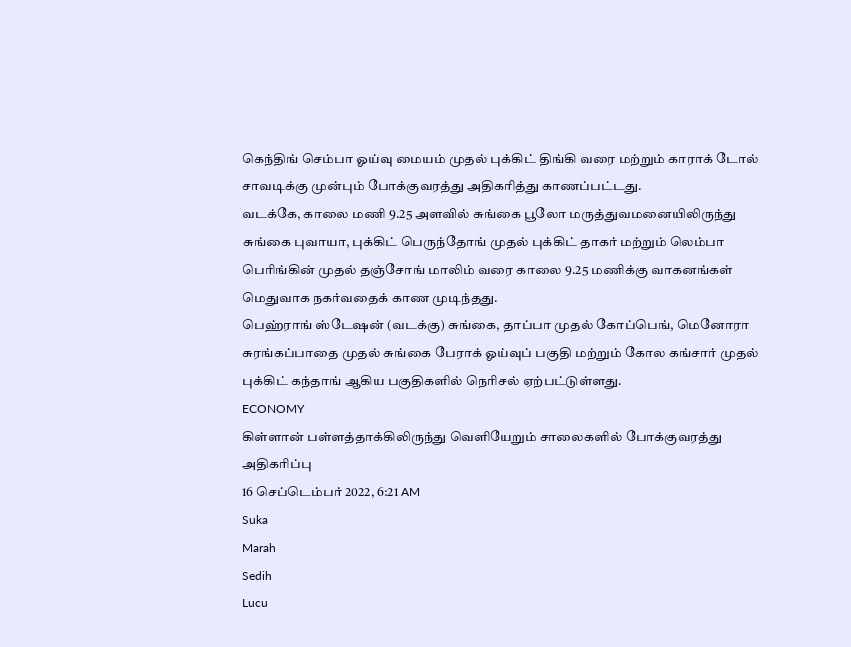கெந்திங் செம்பா ஓய்வு மையம் முதல் புக்கிட் திங்கி வரை மற்றும் காராக் டோல் சாவடிக்கு முன்பும் போக்குவரத்து அதிகரித்து காணப்பட்டது.
வடக்கே, காலை மணி 9.25 அளவில் சுங்கை பூலோ மருத்துவமனையிலிருந்து சுங்கை புவாயா, புக்கிட் பெருந்தோங் முதல் புக்கிட் தாகர் மற்றும் லெம்பா பெரிங்கின் முதல் தஞ்சோங் மாலிம் வரை காலை 9.25 மணிக்கு வாகனங்கள் மெதுவாக நகர்வதைக் காண முடிந்தது.
பெஹ்ராங் ஸ்டேஷன் (வடக்கு) சுங்கை, தாப்பா முதல் கோப்பெங், மெனோரா சுரங்கப்பாதை முதல் சுங்கை பேராக் ஓய்வுப் பகுதி மற்றும் கோல கங்சார் முதல் புக்கிட் கந்தாங் ஆகிய பகுதிகளில் நெரிசல் ஏற்பட்டுள்ளது.
ECONOMY
கிள்ளான் பள்ளத்தாக்கிலிருந்து வெளியேறும் சாலைகளில் போக்குவரத்து அதிகரிப்பு
16 செப்டெம்பர் 2022, 6:21 AM
Suka
Marah
Sedih
Lucu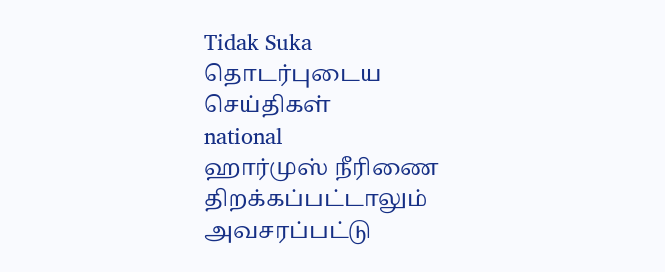Tidak Suka
தொடர்புடைய செய்திகள்
national
ஹார்முஸ் நீரிணை திறக்கப்பட்டாலும் அவசரப்பட்டு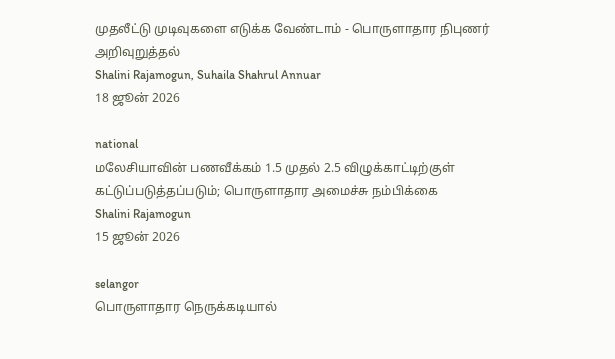முதலீட்டு முடிவுகளை எடுக்க வேண்டாம் - பொருளாதார நிபுணர் அறிவுறுத்தல்
Shalini Rajamogun, Suhaila Shahrul Annuar
18 ஜூன் 2026

national
மலேசியாவின் பணவீக்கம் 1.5 முதல் 2.5 விழுக்காட்டிற்குள் கட்டுப்படுத்தப்படும்; பொருளாதார அமைச்சு நம்பிக்கை
Shalini Rajamogun
15 ஜூன் 2026

selangor
பொருளாதார நெருக்கடியால்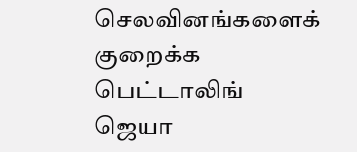செலவினங்களைக் குறைக்க பெட்டாலிங் ஜெயா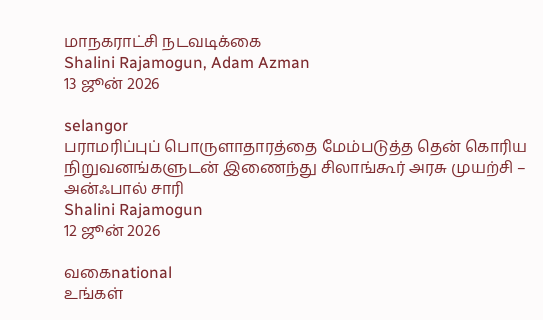மாநகராட்சி நடவடிக்கை
Shalini Rajamogun, Adam Azman
13 ஜூன் 2026

selangor
பராமரிப்புப் பொருளாதாரத்தை மேம்படுத்த தென் கொரிய நிறுவனங்களுடன் இணைந்து சிலாங்கூர் அரசு முயற்சி – அன்ஃபால் சாரி
Shalini Rajamogun
12 ஜூன் 2026

வகைnational
உங்கள்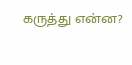கருத்து என்ன?